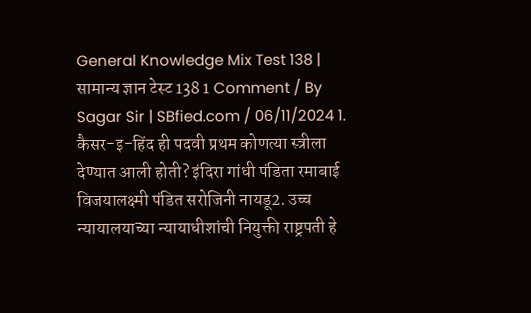General Knowledge Mix Test 138 | सामान्य ज्ञान टेस्ट 138 1 Comment / By Sagar Sir | SBfied.com / 06/11/2024 1. कैसर-इ-हिंद ही पदवी प्रथम कोणत्या स्त्रीला देण्यात आली होती? इंदिरा गांधी पंडिता रमाबाई विजयालक्ष्मी पंडित सरोजिनी नायडू2. उच्च न्यायालयाच्या न्यायाधीशांची नियुक्ती राष्ट्रपती हे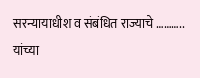सरन्यायाधीश व संबंधित राज्याचे ……….. यांच्या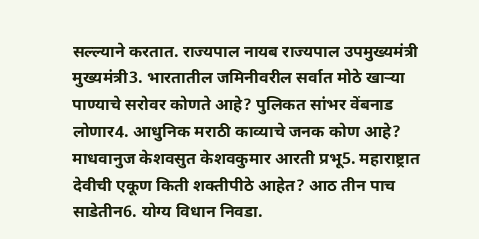सल्ल्याने करतात. राज्यपाल नायब राज्यपाल उपमुख्यमंत्री मुख्यमंत्री3. भारतातील जमिनीवरील सर्वात मोठे खाऱ्या पाण्याचे सरोवर कोणते आहे? पुलिकत सांभर वेंबनाड लोणार4. आधुनिक मराठी काव्याचे जनक कोण आहे? माधवानुज केशवसुत केशवकुमार आरती प्रभू5. महाराष्ट्रात देवीची एकूण किती शक्तीपीठे आहेत? आठ तीन पाच साडेतीन6. योग्य विधान निवडा.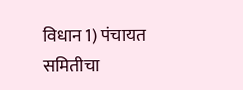विधान 1) पंचायत समितीचा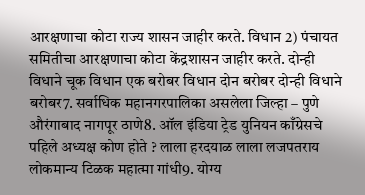आरक्षणाचा कोटा राज्य शासन जाहीर करते. विधान 2) पंचायत समितीचा आरक्षणाचा कोटा केंद्रशासन जाहीर करते. दोन्ही विधाने चूक विधान एक बरोबर विधान दोन बरोबर दोन्ही विधाने बरोबर7. सर्वाधिक महानगरपालिका असलेला जिल्हा – पुणे औरंगाबाद नागपूर ठाणे8. ऑल इंडिया ट्रेड युनियन काँग्रेसचे पहिले अध्यक्ष कोण होते ? लाला हरदयाळ लाला लजपतराय लोकमान्य टिळक महात्मा गांधी9. योग्य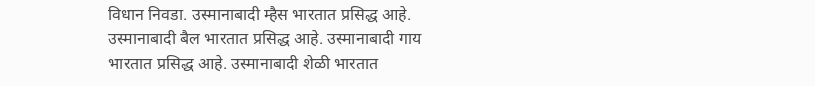विधान निवडा. उस्मानाबादी म्हैस भारतात प्रसिद्ध आहे. उस्मानाबादी बैल भारतात प्रसिद्ध आहे. उस्मानाबादी गाय भारतात प्रसिद्ध आहे. उस्मानाबादी शेळी भारतात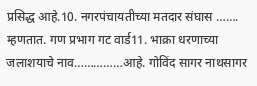प्रसिद्ध आहे.10. नगरपंचायतीच्या मतदार संघास ……. म्हणतात. गण प्रभाग गट वार्ड11. भाक्रा धरणाच्या जलाशयाचे नाव……………आहे. गोविंद सागर नाथसागर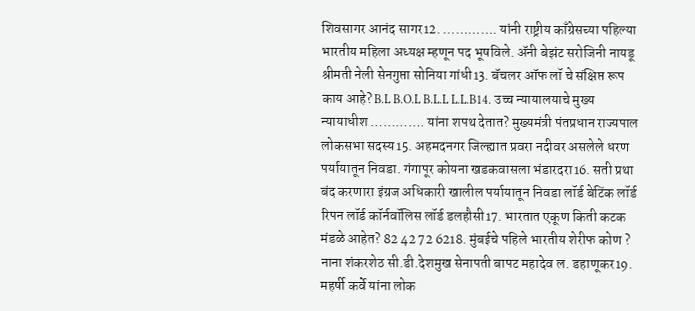शिवसागर आनंद सागर12. …………. यांनी राष्ट्रीय काँग्रेसच्या पहिल्या भारतीय महिला अध्यक्ष म्हणून पद भूषविले. ॲनी बेझंट सरोजिनी नायडू श्रीमती नेली सेनगुप्ता सोनिया गांधी13. बॅचलर ऑफ लॉ चे संक्षिप्त रूप काय आहे? B.L B.O.L B.L.L L.L.B14. उच्च न्यायालयाचे मुख्य न्यायाधीश …………. यांना शपथ देतात? मुख्यमंत्री पंतप्रधान राज्यपाल लोकसभा सदस्य15. अहमदनगर जिल्ह्यात प्रवरा नदीवर असलेले धरण पर्यायातून निवडा. गंगापूर कोयना खडकवासला भंडारदरा16. सती प्रथा बंद करणारा इंग्रज अधिकारी खालील पर्यायातून निवडा लॉर्ड बेटिंक लॉर्ड रिपन लॉर्ड कॉर्नवॉलिस लॉर्ड डलहौसी17. भारतात एकूण किती कटक मंडळे आहेत? 82 42 72 6218. मुंबईचे पहिले भारतीय शेरीफ कोण ? नाना शंकरशेठ सी.डी.देशमुख सेनापती बापट महादेव ल. डहाणूकर19. महर्षी कर्वे यांना लोक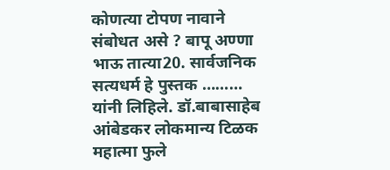कोणत्या टोपण नावाने संबोधत असे ? बापू अण्णा भाऊ तात्या20. सार्वजनिक सत्यधर्म हे पुस्तक ……… यांनी लिहिले. डॉ.बाबासाहेब आंबेडकर लोकमान्य टिळक महात्मा फुले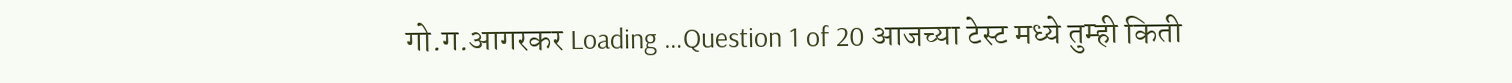गो.ग.आगरकर Loading …Question 1 of 20 आजच्या टेस्ट मध्ये तुम्ही किती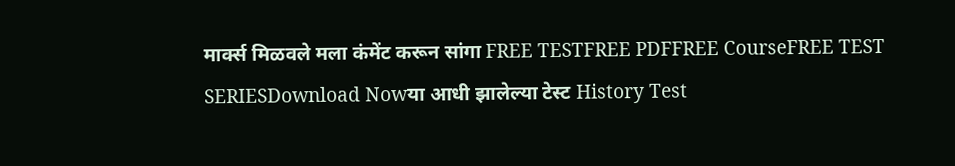मार्क्स मिळवले मला कंमेंट करून सांगा FREE TESTFREE PDFFREE CourseFREE TEST SERIESDownload Nowया आधी झालेल्या टेस्ट History Test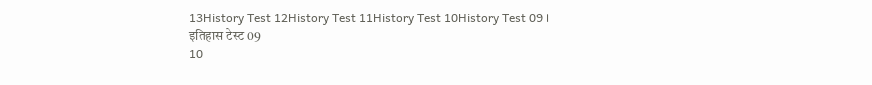13History Test 12History Test 11History Test 10History Test 09 । इतिहास टेस्ट 09
10